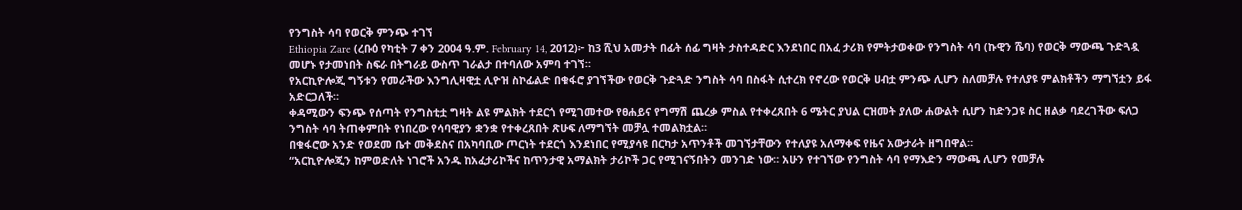የንግስት ሳባ የወርቅ ምንጭ ተገኘ
Ethiopia Zare (ረቡዕ የካቲት 7 ቀን 2004 ዓ.ም. February 14, 2012)፦ ከ3 ሺህ አመታት በፊት ሰፊ ግዛት ታስተዳድር እንደነበር በአፈ ታሪክ የምትታወቀው የንግስት ሳባ (ኩዊን ሼባ) የወርቅ ማውጫ ጉድጓዷ መሆኑ የታመነበት ስፍራ በትግራይ ውስጥ ገራልታ በተባለው አምባ ተገኘ።
የአርኪዮሎጂ ግኝቱን የመራችው እንግሊዛዊቷ ሊዮዝ ስኮፊልድ በቁፋሮ ያገኘችው የወርቅ ጉድጓድ ንግስት ሳባ በስፋት ሲተረክ የኖረው የወርቅ ሀብቷ ምንጭ ሊሆን ስለመቻሉ የተለያዩ ምልክቶችን ማግኘቷን ይፋ አድርጋለች።
ቀዳሚውን ፍንጭ የሰጣት የንግስቲቷ ግዛት ልዩ ምልክት ተደርጎ የሚገመተው የፀሐይና የግማሽ ጨረቃ ምስል የተቀረጸበት 6 ሜትር ያህል ርዝመት ያለው ሐውልት ሲሆን ከድንጋዩ ስር ዘልቃ ባደረገችው ፍለጋ ንግስት ሳባ ትጠቀምበት የነበረው የሳባዊያን ቋንቋ የተቀረጸበት ጽሁፍ ለማግኘት መቻሏ ተመልክቷል።
በቁፋሮው አንድ የወደመ ቤተ መቅደስና በአካባቢው ጦርነት ተደርጎ እንደነበር የሚያሳዩ በርካታ አጥንቶች መገኘታቸውን የተለያዩ አለማቀፍ የዜና አውታራት ዘግበዋል።
“አርኪዮሎጂን ከምወድለት ነገሮች አንዱ ከአፈታሪኮችና ከጥንታዊ አማልክት ታሪኮች ጋር የሚገናኝበትን መንገድ ነው። አሁን የተገኘው የንግስት ሳባ የማእድን ማውጫ ሊሆን የመቻሉ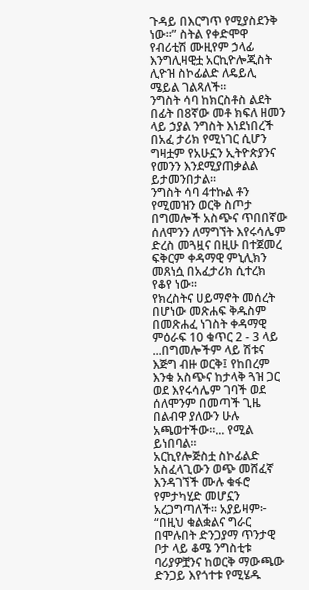ጉዳይ በእርግጥ የሚያስደንቅ ነው።” ስትል የቀድሞዋ የብሪቲሽ ሙዚየም ኃላፊ እንግሊዛዊቷ አርኪዮሎጂስት ሊዮዝ ስኮፊልድ ለዴይሊ ሜይል ገልጻለች።
ንግስት ሳባ ከክርስቶስ ልደት በፊት በ8ኛው መቶ ክፍለ ዘመን ላይ ኃያል ንግስት እነደነበረች በአፈ ታሪክ የሚነገር ሲሆን ግዛቷም የአሁኗን ኢትዮጵያንና የመንን እንደሚያጠቃልል ይታመንበታል።
ንግስት ሳባ 4ተኩል ቶን የሚመዝን ወርቅ ስጦታ በግመሎች አስጭና ጥበበኛው ሰለሞንን ለማግኘት እየሩሳሌም ድረስ መጓዟና በዚሁ በተጀመረ ፍቅርም ቀዳማዊ ምኒሊክን መጸነሷ በአፈታሪክ ሲተረክ የቆየ ነው።
የክረስትና ሀይማኖት መሰረት በሆነው መጽሐፍ ቅዱስም በመጽሐፈ ነገስት ቀዳማዊ ምዕራፍ 10 ቁጥር 2 - 3 ላይ ...በግመሎችም ላይ ሽቱና እጅግ ብዙ ወርቅ፤ የከበረም እንቁ አስጭና ከታላቅ ጓዝ ጋር ወደ እየሩሳሌም ገባች ወደ ሰለሞንም በመጣች ጊዜ በልብዋ ያለውን ሁሉ አጫወተችው።... የሚል ይነበባል።
አርኪየሎጅስቷ ስኮፊልድ አስፈላጊውን ወጭ መሸፈኛ እንዳገኘች ሙሉ ቁፋሮ የምታካሂድ መሆኗን አረጋግጣለች። አያይዛም፦ “በዚህ ቁልቋልና ግራር በሞሉበት ድንጋያማ ጥንታዊ ቦታ ላይ ቆሜ ንግስቲቱ ባሪያዎቿንና ከወርቅ ማውጫው ድንጋይ እየጎተቱ የሚሄዱ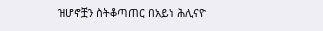ዝሆኖቿን ስትቆጣጠር በአይነ ሕሊናዮ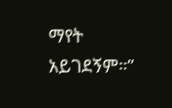ማየት አይገደኝም።”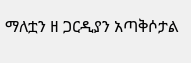ማለቷን ዘ ጋርዲያን አጣቅሶታል